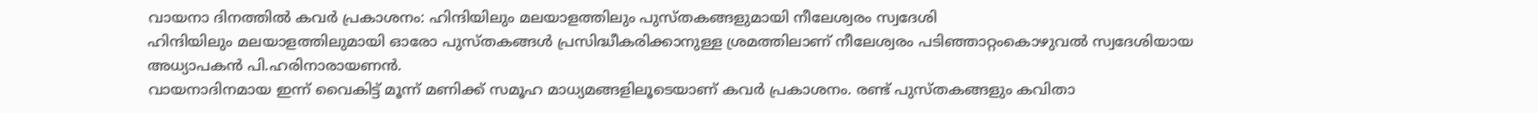വായനാ ദിനത്തിൽ കവർ പ്രകാശനം: ഹിന്ദിയിലും മലയാളത്തിലും പുസ്തകങ്ങളുമായി നീലേശ്വരം സ്വദേശി
ഹിന്ദിയിലും മലയാളത്തിലുമായി ഓരോ പുസ്തകങ്ങൾ പ്രസിദ്ധീകരിക്കാനുള്ള ശ്രമത്തിലാണ് നീലേശ്വരം പടിഞ്ഞാറ്റംകൊഴുവൽ സ്വദേശിയായ അധ്യാപകൻ പി.ഹരിനാരായണൻ.
വായനാദിനമായ ഇന്ന് വൈകിട്ട് മൂന്ന് മണിക്ക് സമൂഹ മാധ്യമങ്ങളിലൂടെയാണ് കവർ പ്രകാശനം. രണ്ട് പുസ്തകങ്ങളും കവിതാ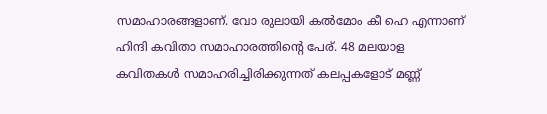സമാഹാരങ്ങളാണ്. വോ രുലായി കൽമോം കീ ഹെ എന്നാണ് ഹിന്ദി കവിതാ സമാഹാരത്തിന്റെ പേര്. 48 മലയാള കവിതകൾ സമാഹരിച്ചിരിക്കുന്നത് കലപ്പകളോട് മണ്ണ്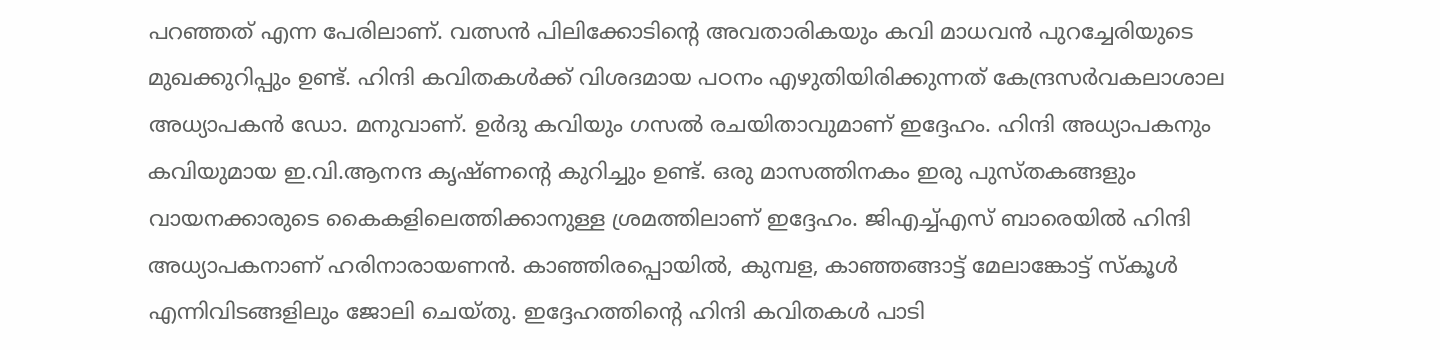പറഞ്ഞത് എന്ന പേരിലാണ്. വത്സൻ പിലിക്കോടിന്റെ അവതാരികയും കവി മാധവൻ പുറച്ചേരിയുടെ മുഖക്കുറിപ്പും ഉണ്ട്. ഹിന്ദി കവിതകൾക്ക് വിശദമായ പഠനം എഴുതിയിരിക്കുന്നത് കേന്ദ്രസർവകലാശാല അധ്യാപകൻ ഡോ. മനുവാണ്. ഉർദു കവിയും ഗസൽ രചയിതാവുമാണ് ഇദ്ദേഹം. ഹിന്ദി അധ്യാപകനും കവിയുമായ ഇ.വി.ആനന്ദ കൃഷ്ണന്റെ കുറിച്ചും ഉണ്ട്. ഒരു മാസത്തിനകം ഇരു പുസ്തകങ്ങളും വായനക്കാരുടെ കൈകളിലെത്തിക്കാനുള്ള ശ്രമത്തിലാണ് ഇദ്ദേഹം. ജിഎച്ച്എസ് ബാരെയിൽ ഹിന്ദി അധ്യാപകനാണ് ഹരിനാരായണൻ. കാഞ്ഞിരപ്പൊയിൽ, കുമ്പള, കാഞ്ഞങ്ങാട്ട് മേലാങ്കോട്ട് സ്കൂൾ എന്നിവിടങ്ങളിലും ജോലി ചെയ്തു. ഇദ്ദേഹത്തിന്റെ ഹിന്ദി കവിതകൾ പാടി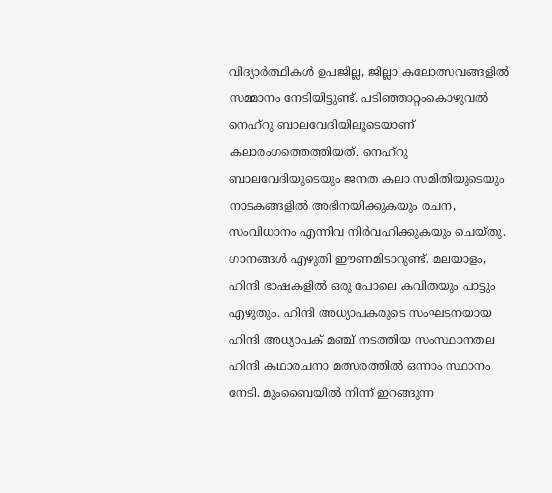വിദ്യാർത്ഥികൾ ഉപജില്ല, ജില്ലാ കലോത്സവങ്ങളിൽ സമ്മാനം നേടിയിട്ടുണ്ട്. പടിഞ്ഞാറ്റംകൊഴുവൽ നെഹ്റു ബാലവേദിയിലൂടെയാണ് കലാരംഗത്തെത്തിയത്. നെഹ്റു ബാലവേദിയുടെയും ജനത കലാ സമിതിയുടെയും നാടകങ്ങളിൽ അഭിനയിക്കുകയും രചന, സംവിധാനം എന്നിവ നിർവഹിക്കുകയും ചെയ്തു. ഗാനങ്ങൾ എഴുതി ഈണമിടാറുണ്ട്. മലയാളം, ഹിന്ദി ഭാഷകളിൽ ഒരു പോലെ കവിതയും പാട്ടും എഴുതും. ഹിന്ദി അധ്യാപകരുടെ സംഘടനയായ ഹിന്ദി അധ്യാപക് മഞ്ച് നടത്തിയ സംസ്ഥാനതല ഹിന്ദി കഥാരചനാ മത്സരത്തിൽ ഒന്നാം സ്ഥാനം നേടി. മുംബൈയിൽ നിന്ന് ഇറങ്ങുന്ന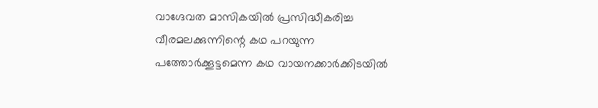വാഗ്ദേവത മാസികയിൽ പ്രസിദ്ധീകരിച്ച വീരമലക്കുന്നിന്റെ കഥ പറയുന്ന പത്തോർക്കൂട്ടമെന്ന കഥ വായനക്കാർക്കിടയിൽ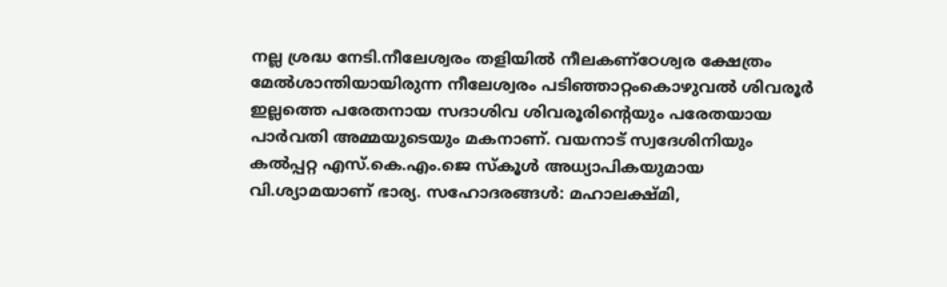നല്ല ശ്രദ്ധ നേടി.നീലേശ്വരം തളിയിൽ നീലകണ്ഠേശ്വര ക്ഷേത്രം മേൽശാന്തിയായിരുന്ന നീലേശ്വരം പടിഞ്ഞാറ്റംകൊഴുവൽ ശിവരൂർ ഇല്ലത്തെ പരേതനായ സദാശിവ ശിവരൂരിന്റെയും പരേതയായ പാർവതി അമ്മയുടെയും മകനാണ്. വയനാട് സ്വദേശിനിയും കൽപ്പറ്റ എസ്.കെ.എം.ജെ സ്കൂൾ അധ്യാപികയുമായ വി.ശ്യാമയാണ് ഭാര്യ. സഹോദരങ്ങൾ: മഹാലക്ഷ്മി,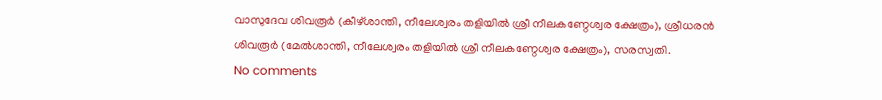വാസുദേവ ശിവരൂർ (കീഴ്ശാന്തി, നീലേശ്വരം തളിയിൽ ശ്രീ നീലകണ്ഠേശ്വര ക്ഷേത്രം), ശ്രീധരൻ ശിവരൂർ (മേൽശാന്തി, നീലേശ്വരം തളിയിൽ ശ്രീ നീലകണ്ഠേശ്വര ക്ഷേത്രം), സരസ്വതി.
No comments